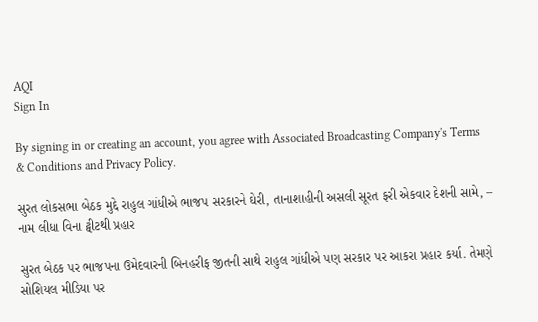AQI
Sign In

By signing in or creating an account, you agree with Associated Broadcasting Company's Terms & Conditions and Privacy Policy.

સુરત લોકસભા બેઠક મુદ્દે રાહુલ ગાંધીએ ભાજપ સરકારને ઘેરી, તાનાશાહીની અસલી સૂરત ફરી એકવાર દેશની સામે, – નામ લીધા વિના ટ્વીટથી પ્રહાર

સુરત બેઠક પર ભાજપના ઉમેદવારની બિનહરીફ જીતની સાથે રાહુલ ગાંધીએ પણ સરકાર પર આકરા પ્રહાર કર્યા. તેમણે સોશિયલ મીડિયા પર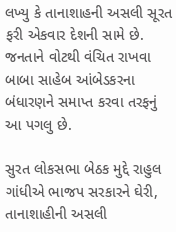લખ્યુ કે તાનાશાહની અસલી સૂરત ફરી એકવાર દેશની સામે છે. જનતાને વોટથી વંચિત રાખવા બાબા સાહેબ આંબેડકરના બંધારણને સમાપ્ત કરવા તરફનું આ પગલુ છે.

સુરત લોકસભા બેઠક મુદ્દે રાહુલ ગાંધીએ ભાજપ સરકારને ઘેરી, તાનાશાહીની અસલી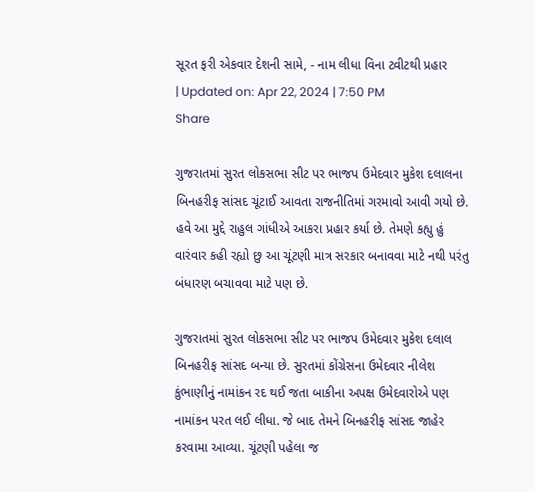સૂરત ફરી એકવાર દેશની સામે, - નામ લીધા વિના ટ્વીટથી પ્રહાર
| Updated on: Apr 22, 2024 | 7:50 PM
Share

ગુજરાતમાં સુરત લોકસભા સીટ પર ભાજપ ઉમેદવાર મુકેશ દલાલના બિનહરીફ સાંસદ ચૂંટાઈ આવતા રાજનીતિમાં ગરમાવો આવી ગયો છે. હવે આ મુદ્દે રાહુલ ગાંધીએ આકરા પ્રહાર કર્યા છે. તેમણે કહ્યુ હું વારંવાર કહી રહ્યો છુ આ ચૂંટણી માત્ર સરકાર બનાવવા માટે નથી પરંતુ બંધારણ બચાવવા માટે પણ છે.

ગુજરાતમાં સુરત લોકસભા સીટ પર ભાજપ ઉમેદવાર મુકેશ દલાલ બિનહરીફ સાંસદ બન્યા છે. સુરતમાં કોંગ્રેસના ઉમેદવાર નીલેશ કુંભાણીનું નામાંકન રદ થઈ જતા બાકીના અપક્ષ ઉમેદવારોએ પણ નામાંકન પરત લઈ લીધા. જે બાદ તેમને બિનહરીફ સાંસદ જાહેર કરવામા આવ્યા. ચૂંટણી પહેલા જ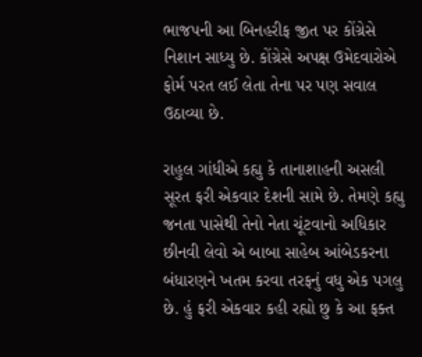ભાજપની આ બિનહરીફ જીત પર કોંગ્રેસે નિશાન સાધ્યુ છે. કોંગ્રેસે અપક્ષ ઉમેદવારોએ ફોર્મ પરત લઈ લેતા તેના પર પણ સવાલ ઉઠાવ્યા છે.

રાહુલ ગાંધીએ કહ્યુ કે તાનાશાહની અસલી સૂરત ફરી એકવાર દેશની સામે છે. તેમણે કહ્યુ જનતા પાસેથી તેનો નેતા ચૂંટવાનો અધિકાર છીનવી લેવો એ બાબા સાહેબ આંબેડકરના બંધારણને ખતમ કરવા તરફનું વધુ એક પગલુ છે. હું ફરી એકવાર કહી રહ્યો છુ કે આ ફક્ત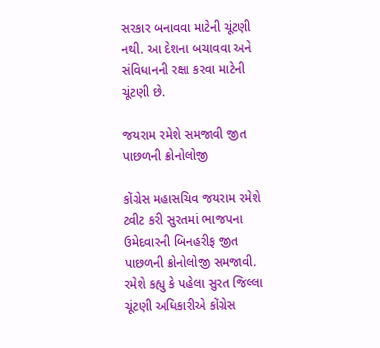સરકાર બનાવવા માટેની ચૂંટણી નથી. આ દેશના બચાવવા અને સંવિધાનની રક્ષા કરવા માટેની ચૂંટણી છે.

જયરામ રમેશે સમજાવી જીત પાછળની ક્રોનોલોજી

કોંગ્રેસ મહાસચિવ જયરામ રમેશે ટ્વીટ કરી સુરતમાં ભાજપના ઉમેદવારની બિનહરીફ જીત પાછળની ક્રોનોલોજી સમજાવી. રમેશે કહ્યુ કે પહેલા સુરત જિલ્લા ચૂંટણી અધિકારીએ કોંગ્રેસ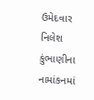ઉમેદવાર નિલેશ કુંભાણીના નામાંકનમાં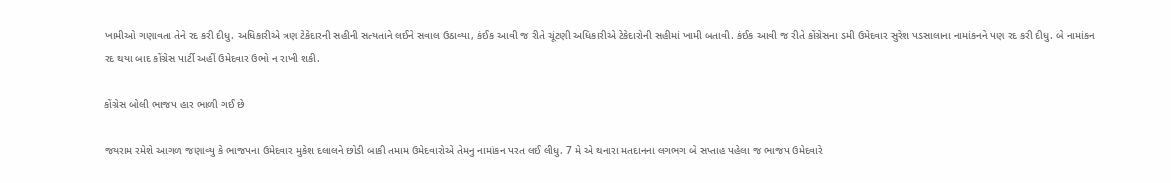ખામીઓ ગણાવતા તેને રદ કરી દીધુ. અધિકારીએ ત્રણ ટેકેદારની સહીની સત્યતાને લઈને સવાલ ઉઠાવ્યા, કંઈક આવી જ રીતે ચૂંટણી અધિકારીએ ટેકેદારોની સહીમાં ખામી બતાવી. કંઈક આવી જ રીતે કોંગ્રેસના ડમી ઉમેદવાર સુરેશ પડસાલાના નામાંકનને પણ રદ કરી દીધુ. બે નામાંકન રદ થયા બાદ કોંગ્રેસ પાર્ટી અહીં ઉમેદવાર ઉભો ન રાખી શકી.

કોંગ્રેસ બોલી ભાજપ હાર ભાળી ગઈ છે

જયરામ રમેશે આગળ જણાવ્યુ કે ભાજપના ઉમેદવાર મુકેશ દલાલને છોડી બાકી તમામ ઉમેદવારોએ તેમનુ નામાંકન પરત લઈ લીધુ. 7 મે એ થનારા મતદાનના લગભગ બે સપ્તાહ પહેલા જ ભાજપ ઉમેદવારે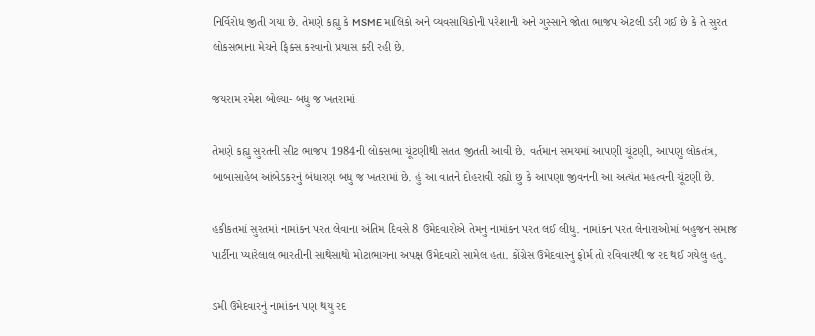નિર્વિરોધ જીતી ગયા છે. તેમણે કહ્યુ કે MSME માલિકો અને વ્યવસાયિકોની પરેશાની અને ગુસ્સાને જોતા ભાજપ એટલી ડરી ગઈ છે કે તે સુરત લોકસભાના મેચને ફિક્સ કરવાનો પ્રયાસ કરી રહી છે.

જયરામ રમેશ બોલ્યા- બધુ જ ખતરામાં

તેમણે કહ્યુ સુરતની સીટ ભાજપ 1984ની લોકસભા ચૂંટણીથી સતત જીતતી આવી છે. વર્તમાન સમયમાં આપણી ચૂંટણી, આપણુ લોકતંત્ર, બાબાસાહેબ આંબેડકરનું બંધારણ બધુ જ ખતરામાં છે. હું આ વાતને દોહરાવી રહ્યો છુ કે આપણા જીવનની આ અત્યંત મહત્વની ચૂંટણી છે.

હકીકતમાં સુરતમાં નામાંકન પરત લેવાના અંતિમ દિવસે 8 ઉમેદવારોએ તેમનુ નામાંકન પરત લઈ લીધુ. નામાંકન પરત લેનારાઓમાં બહુજન સમાજ પાર્ટીના પ્યારેલાલ ભારતીની સાથેસાથો મોટાભાગના અપક્ષ ઉમેદવારો સામેલ હતા. કોંગ્રેસ ઉમેદવારનુ ફોર્મ તો રવિવારથી જ રદ થઈ ગયેલુ હતુ.

ડમી ઉમેદવારનું નામાંકન પણ થયુ રદ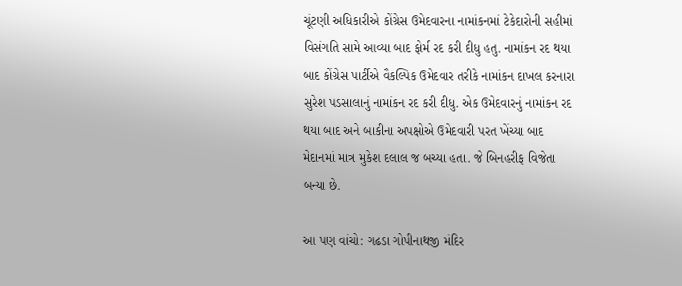ચૂંટણી અધિકારીએ કોંગ્રેસ ઉમેદવારના નામાંકનમાં ટેકેદારોની સહીમાં વિસંગતિ સામે આવ્યા બાદ ફોર્મ રદ કરી દીધુ હતુ. નામાંકન રદ થયા બાદ કોંગ્રેસ પાર્ટીએ વૈકલ્પિક ઉમેદવાર તરીકે નામાંકન દાખલ કરનારા સુરેશ પડસાલાનું નામાંકન રદ કરી દીધુ. એક ઉમેદવારનું નામાંકન રદ થયા બાદ અને બાકીના અપક્ષોએ ઉમેદવારી પરત ખેંચ્યા બાદ મેદાનમાં માત્ર મુકેશ દલાલ જ બચ્યા હતા. જે બિનહરીફ વિજેતા બન્યા છે.

આ પણ વાંચો: ગઢડા ગોપીનાથજી મંદિર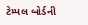ટેમ્પલ બોર્ડની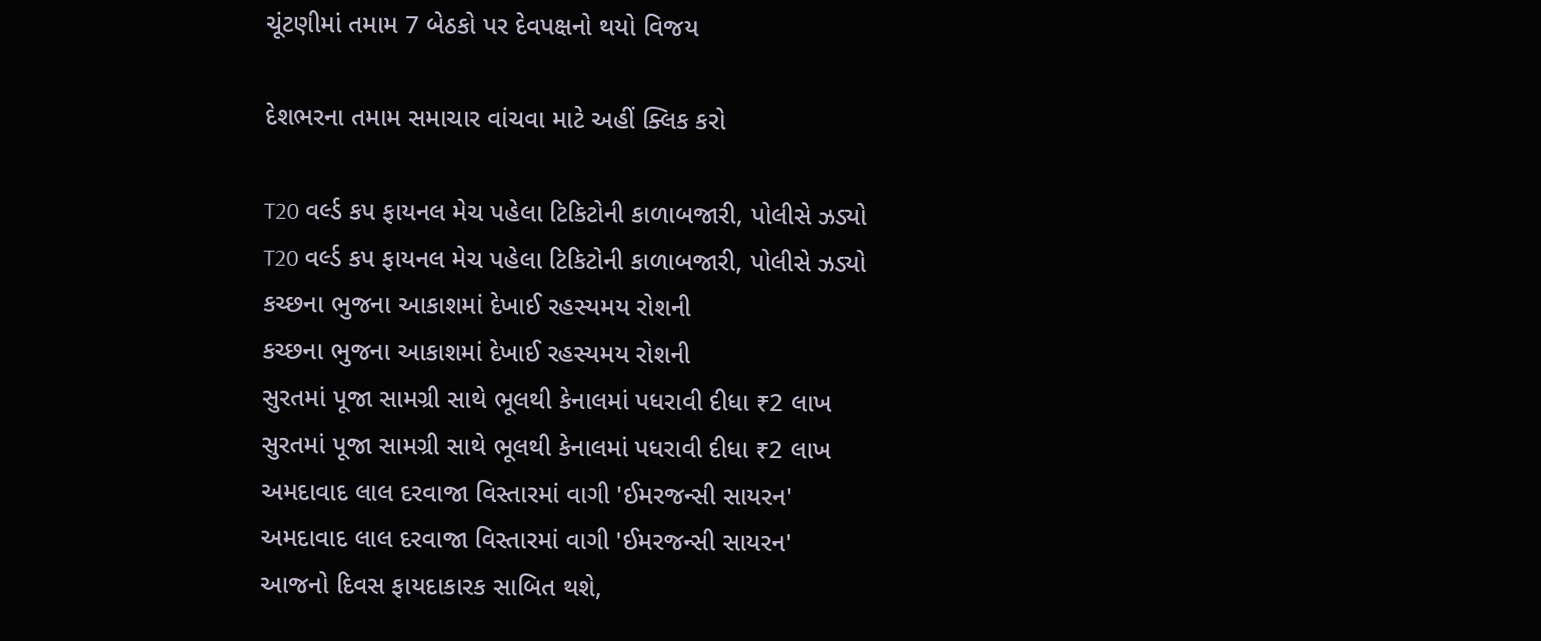ચૂંટણીમાં તમામ 7 બેઠકો પર દેવપક્ષનો થયો વિજય

દેશભરના તમામ સમાચાર વાંચવા માટે અહીં ક્લિક કરો

T20 વર્લ્ડ કપ ફાયનલ મેચ પહેલા ટિકિટોની કાળાબજારી, પોલીસે ઝડ્યો
T20 વર્લ્ડ કપ ફાયનલ મેચ પહેલા ટિકિટોની કાળાબજારી, પોલીસે ઝડ્યો
કચ્છના ભુજના આકાશમાં દેખાઈ રહસ્યમય રોશની
કચ્છના ભુજના આકાશમાં દેખાઈ રહસ્યમય રોશની
સુરતમાં પૂજા સામગ્રી સાથે ભૂલથી કેનાલમાં પધરાવી દીધા ₹2 લાખ
સુરતમાં પૂજા સામગ્રી સાથે ભૂલથી કેનાલમાં પધરાવી દીધા ₹2 લાખ
અમદાવાદ લાલ દરવાજા વિસ્તારમાં વાગી 'ઈમરજન્સી સાયરન'
અમદાવાદ લાલ દરવાજા વિસ્તારમાં વાગી 'ઈમરજન્સી સાયરન'
આજનો દિવસ ફાયદાકારક સાબિત થશે,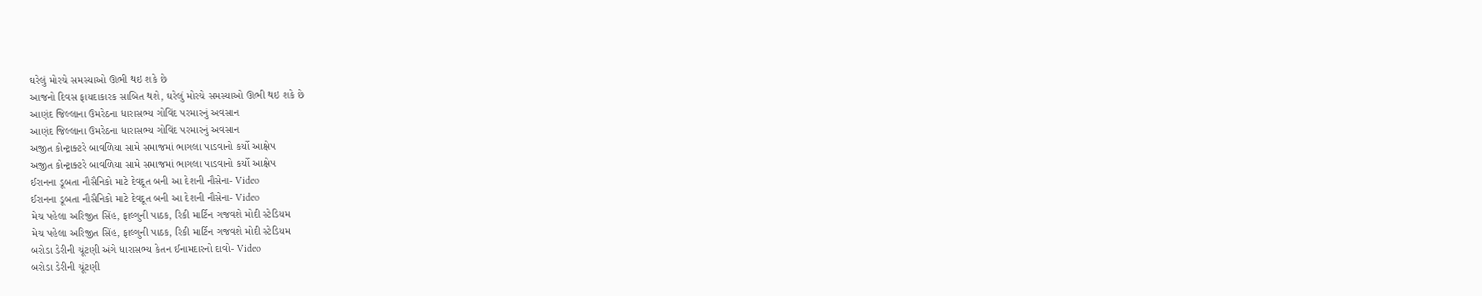ઘરેલું મોરચે સમસ્યાઓ ઊભી થઇ શકે છે
આજનો દિવસ ફાયદાકારક સાબિત થશે, ઘરેલું મોરચે સમસ્યાઓ ઊભી થઇ શકે છે
આણંદ જિલ્લાના ઉમરેઠના ધારાસભ્ય ગોવિંદ પરમારનું અવસાન
આણંદ જિલ્લાના ઉમરેઠના ધારાસભ્ય ગોવિંદ પરમારનું અવસાન
અજીત કોન્ટ્રાક્ટરે બાવળિયા સામે સમાજમાં ભાગલા પાડવાનો કર્યો આક્ષેપ
અજીત કોન્ટ્રાક્ટરે બાવળિયા સામે સમાજમાં ભાગલા પાડવાનો કર્યો આક્ષેપ
ઈરાનના ડૂબતા નૌસૈનિકો માટે દેવદૂત બની આ દેશની નૌસેના- Video
ઈરાનના ડૂબતા નૌસૈનિકો માટે દેવદૂત બની આ દેશની નૌસેના- Video
મેચ પહેલા અરિજીત સિંહ, ફાલ્ગુની પાઠક, રિકી માર્ટિન ગજવશે મોદી સ્ટેડિયમ
મેચ પહેલા અરિજીત સિંહ, ફાલ્ગુની પાઠક, રિકી માર્ટિન ગજવશે મોદી સ્ટેડિયમ
બરોડા ડેરીની ચૂંટણી અંગે ધારાસભ્ય કેતન ઈનામદારનો દાવો- Video
બરોડા ડેરીની ચૂંટણી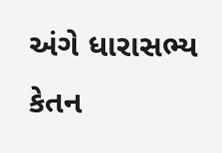અંગે ધારાસભ્ય કેતન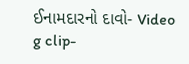ઈનામદારનો દાવો- Video
g clip-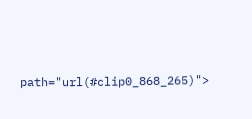path="url(#clip0_868_265)">